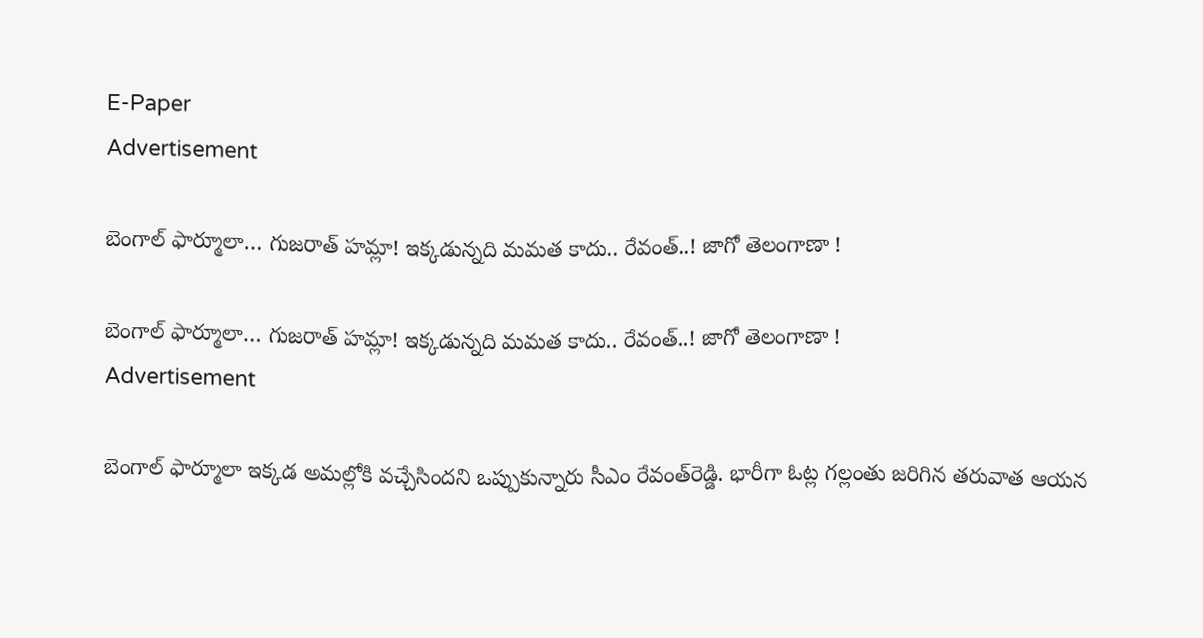E-Paper
Advertisement

బెంగాల్ ఫార్మూలా… గుజ‌రాత్ హ‌మ్లా! ఇక్క‌డున్న‌ది మమ‌త కాదు.. రేవంత్‌..! జాగో తెలంగాణా !

బెంగాల్ ఫార్మూలా… గుజ‌రాత్ హ‌మ్లా! ఇక్క‌డున్న‌ది మమ‌త కాదు.. రేవంత్‌..! జాగో తెలంగాణా !
Advertisement

బెంగాల్ ఫార్మూలా ఇక్క‌డ అమ‌ల్లోకి వ‌చ్చేసింద‌ని ఒప్పుకున్నారు సీఎం రేవంత్‌రెడ్డి. భారీగా ఓట్ల గ‌ల్లంతు జ‌రిగిన త‌రువాత ఆయ‌న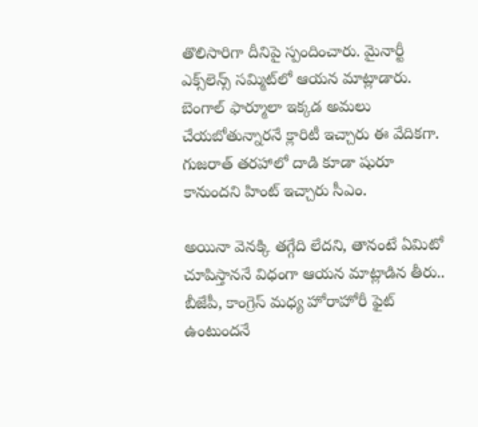తొలిసారిగా దీనిపై స్పందించారు. మైనార్టీ ఎక్స్‌లెన్స్ స‌మ్మిట్‌లో ఆయ‌న మాట్లాడారు. బెంగాల్ ఫార్మూలా ఇక్క‌డ అమ‌లు చేయ‌బోతున్నార‌నే క్లారిటీ ఇచ్చారు ఈ వేదిక‌గా. గుజ‌రాత్ త‌ర‌హాలో దాడి కూడా షురూ కానుంద‌ని హింట్ ఇచ్చారు సీఎం.

అయినా వెన‌క్కి త‌గ్గేది లేద‌ని, తానంటే ఏమిటో చూపిస్తాన‌నే విధంగా ఆయ‌న మాట్లాడిన తీరు.. బీజేపీ, కాంగ్రెస్ మ‌ధ్య హోరాహోరీ ఫైట్ ఉంటుంద‌నే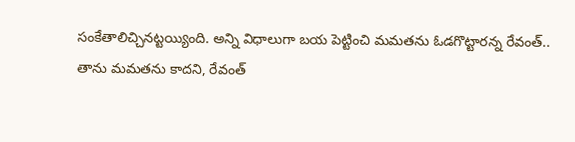సంకేతాలిచ్చిన‌ట్ట‌య్యింది. అన్ని విధాలుగా బ‌య పెట్టించి మమ‌త‌ను ఓడ‌గొట్టార‌న్న రేవంత్‌.. తాను మమత‌ను కాద‌ని, రేవంత్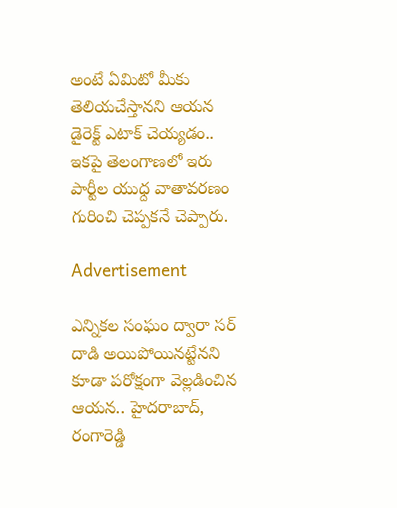అంటే ఏమిటో మీకు తెలియ‌చేస్తాన‌ని ఆయ‌న డైరెక్ట్ ఎటాక్ చెయ్య‌డం.. ఇక‌పై తెలంగాణ‌లో ఇరు పార్టీల యుధ్ద వాతావ‌ర‌ణం గురించి చెప్ప‌క‌నే చెప్పారు.

Advertisement

ఎన్నిక‌ల సంఘం ద్వారా స‌ర్ దాడి అయిపోయిన‌ట్టేన‌ని కూడా ప‌రోక్షంగా వెల్ల‌డించిన ఆయ‌న‌.. హైద‌రాబాద్‌, రంగారెడ్డి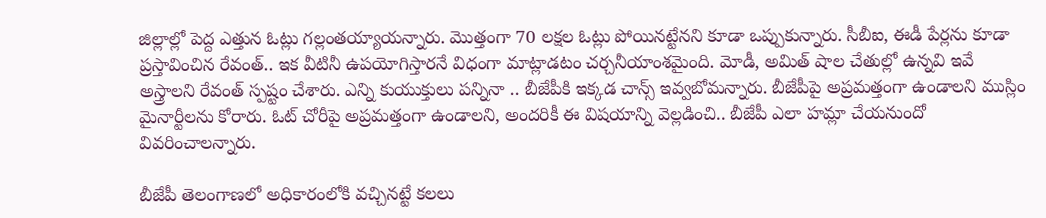జిల్లాల్లో పెద్ద ఎత్తున ఓట్లు గ‌ల్లంత‌య్యాయ‌న్నారు. మొత్తంగా 70 ల‌క్ష‌ల ఓట్లు పోయిన‌ట్టేన‌ని కూడా ఒప్పుకున్నారు. సీబీఐ, ఈడీ పేర్ల‌ను కూడా ప్ర‌స్తావించిన రేవంత్‌.. ఇక వీటినీ ఉప‌యోగిస్తార‌నే విధంగా మాట్లాడ‌టం చ‌ర్చ‌నీయాంశ‌మైంది. మోడీ, అమిత్ షాల చేతుల్లో ఉన్న‌వి ఇవే అస్త్రాల‌ని రేవంత్ స్ప‌ష్టం చేశారు. ఎన్ని కుయుక్తులు ప‌న్నినా .. బీజేపీకి ఇక్క‌డ చాన్స్ ఇవ్వ‌బోమ‌న్నారు. బీజేపీపై అప్ర‌మ‌త్తంగా ఉండాల‌ని ముస్లిం మైనార్టీలను కోరారు. ఓట్ చోరీపై అప్ర‌మ‌త్తంగా ఉండాల‌ని, అంద‌రికీ ఈ విష‌యాన్ని వెల్ల‌డించి.. బీజేపీ ఎలా హ‌మ్లా చేయ‌నుందో వివ‌రించాల‌న్నారు.

బీజేపీ తెలంగాణ‌లో అధికారంలోకి వ‌చ్చిన‌ట్టే క‌ల‌లు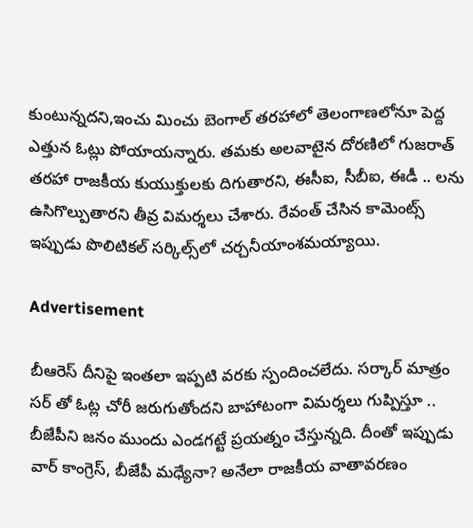కుంటున్న‌ద‌ని,ఇంచు మించు బెంగాల్ త‌ర‌హాలో తెలంగాణ‌లోనూ పెద్ద ఎత్తున ఓట్లు పోయాయ‌న్నారు. త‌మ‌కు అల‌వాటైన దోర‌ణిలో గుజ‌రాత్ త‌ర‌హా రాజ‌కీయ కుయుక్తుల‌కు దిగుతార‌ని, ఈసీఐ, సీబీఐ, ఈడీ .. ల‌ను ఉసిగొల్పుతార‌ని తీవ్ర విమ‌ర్శ‌లు చేశారు. రేవంత్ చేసిన కామెంట్స్ ఇప్పుడు పొలిటిక‌ల్ స‌ర్కిల్స్‌లో చ‌ర్చ‌నీయాంశ‌మ‌య్యాయి.

Advertisement

బీఆరెస్ దీనిపై ఇంత‌లా ఇప్ప‌టి వ‌ర‌కు స్పందించ‌లేదు. స‌ర్కార్ మాత్రం స‌ర్ తో ఓట్ల చోరీ జ‌రుగుతోంద‌ని బాహాటంగా విమ‌ర్శ‌లు గుప్పిస్తూ .. బీజేపీని జ‌నం ముందు ఎండ‌గ‌ట్టే ప్ర‌య‌త్నం చేస్తున్న‌ది. దీంతో ఇప్పుడు వార్ కాంగ్రెస్‌, బీజేపీ మ‌ధ్యేనా? అనేలా రాజ‌కీయ వాతావ‌ర‌ణం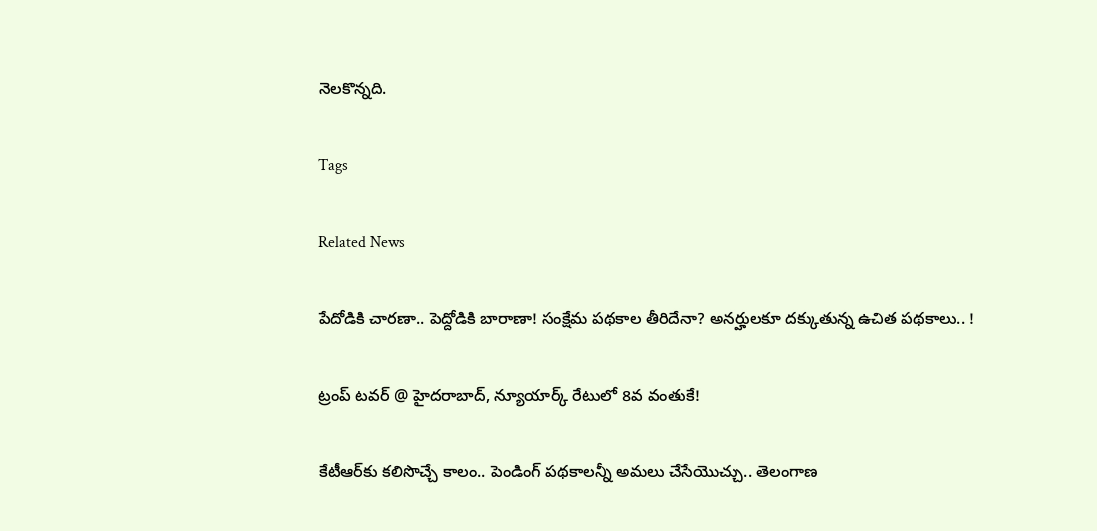నెలకొన్న‌ది.

Tags

Related News

పేదోడికి చార‌ణా.. పెద్దోడికి బారాణా! సంక్షేమ ప‌థ‌కాల తీరిదేనా? అన‌ర్హుల‌కూ ద‌క్కుతున్న ఉచిత ప‌థ‌కాలు.. !

ట్రంప్ టవర్ @ హైదరాబాద్, న్యూయార్క్ రేటులో 8వ వంతుకే!

కేటీఆర్‌కు క‌లిసొచ్చే కాలం.. పెండింగ్ ప‌థ‌కాల‌న్నీ అమ‌లు చేసేయొచ్చు.. తెలంగాణ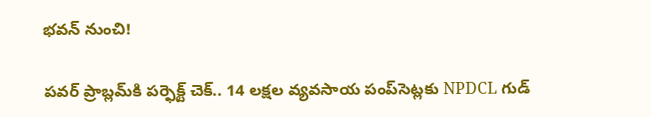భ‌వ‌న్ నుంచి!

పవర్ ప్రాబ్లమ్‌కి పర్ఫెక్ట్ చెక్.. 14 లక్షల వ్యవసాయ పంప్‌సెట్లకు NPDCL గుడ్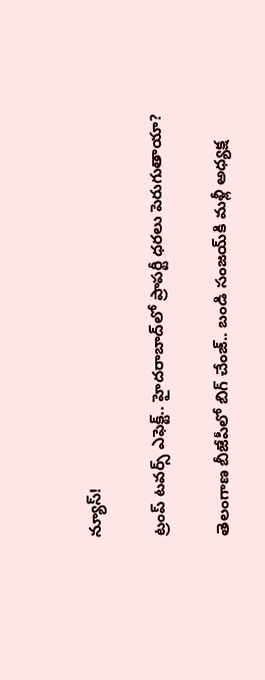న్యూస్!

ట్రంప్ టవర్స్ ఎఫెక్ట్.. హైదరాబాద్‌లో ప్రాపర్టీ ధరలు పెరుగుతాయా?

తెలంగాణ బీజేపీలో బిగ్ చేంజ్.. బండి సంజయ్‌కి మళ్లీ అధ్యక్ష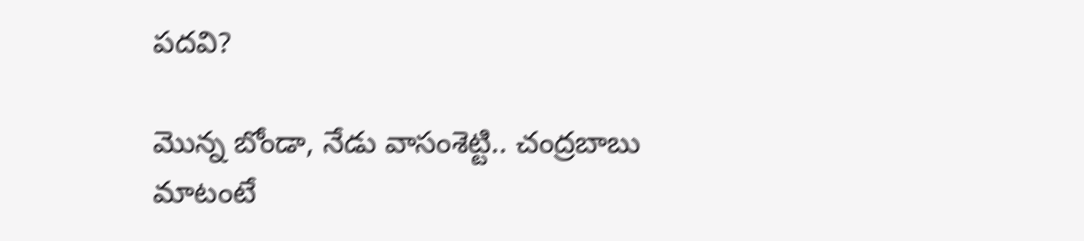పదవి?

మెున్న బోండా, నేడు వాసంశెట్టి.. చంద్రబాబు మాటంటే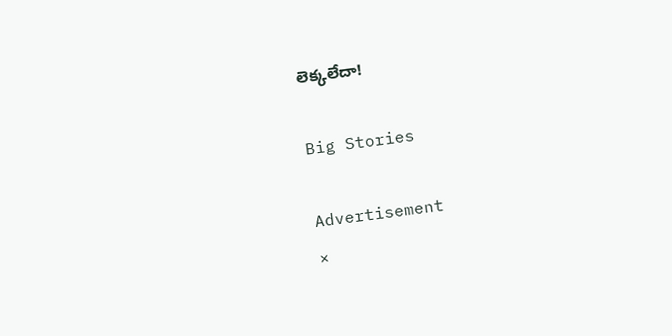లెక్కలేదా!

Big Stories

Advertisement
×